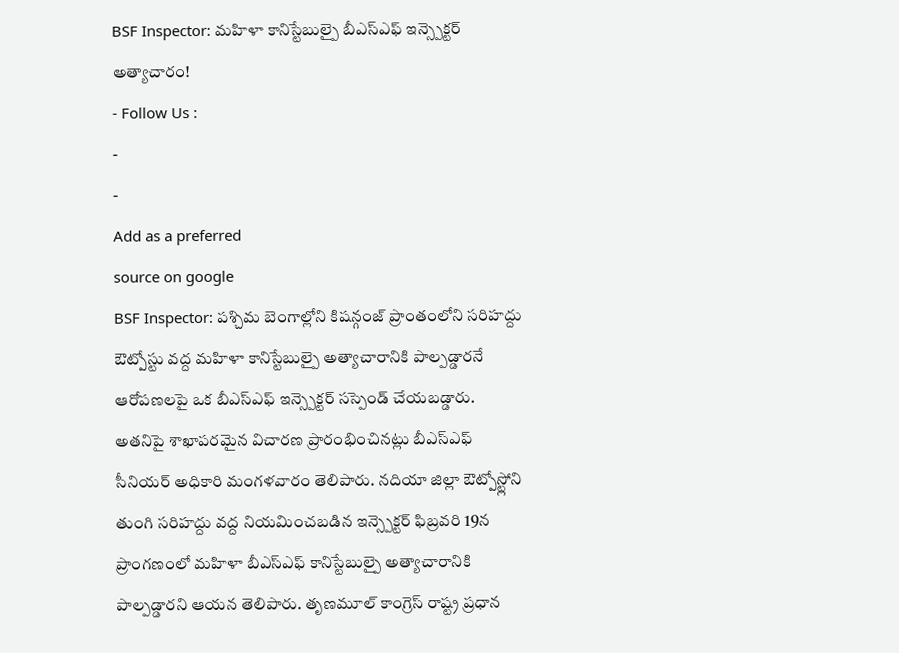BSF Inspector: మహిళా కానిస్టేబుల్పై బీఎస్ఎఫ్ ఇన్స్పెక్టర్ అత్యాచారం!
- Follow Us :
-
-
Add as a preferred
source on google
BSF Inspector: పశ్చిమ బెంగాల్లోని కిషన్గంజ్ ప్రాంతంలోని సరిహద్దు ఔట్పోస్టు వద్ద మహిళా కానిస్టేబుల్పై అత్యాచారానికి పాల్పడ్డారనే ఆరోపణలపై ఒక బీఎస్ఎఫ్ ఇన్స్పెక్టర్ సస్పెండ్ చేయబడ్డారు. అతనిపై శాఖాపరమైన విచారణ ప్రారంభించినట్లు బీఎస్ఎఫ్ సీనియర్ అధికారి మంగళవారం తెలిపారు. నదియా జిల్లా ఔట్పోస్ట్లోని తుంగి సరిహద్దు వద్ద నియమించబడిన ఇన్స్పెక్టర్ ఫిబ్రవరి 19న ప్రాంగణంలో మహిళా బీఎస్ఎఫ్ కానిస్టేబుల్పై అత్యాచారానికి పాల్పడ్డారని ఆయన తెలిపారు. తృణమూల్ కాంగ్రెస్ రాష్ట్ర ప్రధాన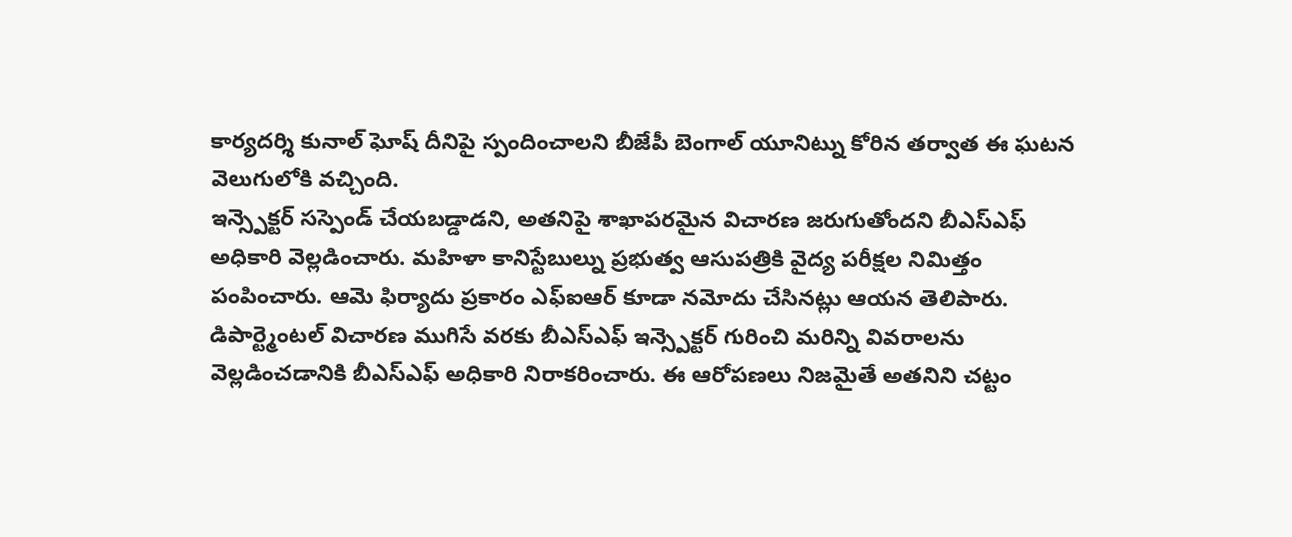కార్యదర్శి కునాల్ ఘోష్ దీనిపై స్పందించాలని బీజేపీ బెంగాల్ యూనిట్ను కోరిన తర్వాత ఈ ఘటన వెలుగులోకి వచ్చింది.
ఇన్స్పెక్టర్ సస్పెండ్ చేయబడ్డాడని, అతనిపై శాఖాపరమైన విచారణ జరుగుతోందని బీఎస్ఎఫ్ అధికారి వెల్లడించారు. మహిళా కానిస్టేబుల్ను ప్రభుత్వ ఆసుపత్రికి వైద్య పరీక్షల నిమిత్తం పంపించారు. ఆమె ఫిర్యాదు ప్రకారం ఎఫ్ఐఆర్ కూడా నమోదు చేసినట్లు ఆయన తెలిపారు. డిపార్ట్మెంటల్ విచారణ ముగిసే వరకు బీఎస్ఎఫ్ ఇన్స్పెక్టర్ గురించి మరిన్ని వివరాలను వెల్లడించడానికి బీఎస్ఎఫ్ అధికారి నిరాకరించారు. ఈ ఆరోపణలు నిజమైతే అతనిని చట్టం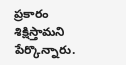ప్రకారం శిక్షిస్తామని పేర్కొన్నారు.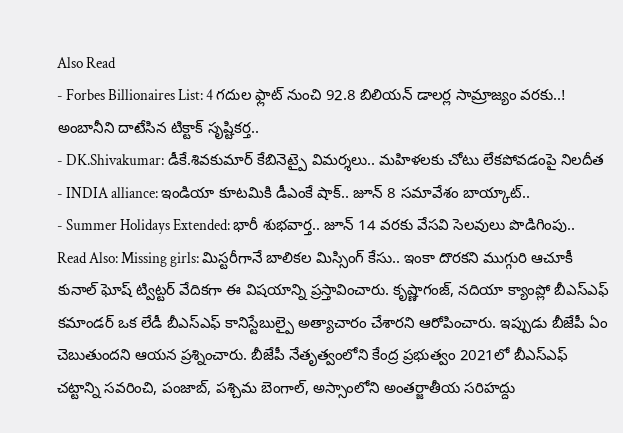Also Read
- Forbes Billionaires List: 4 గదుల ఫ్లాట్ నుంచి 92.8 బిలియన్ డాలర్ల సామ్రాజ్యం వరకు..! అంబానీని దాటేసిన టిక్టాక్ సృష్టికర్త..
- DK.Shivakumar: డీకే.శివకుమార్ కేబినెట్పై విమర్శలు.. మహిళలకు చోటు లేకపోవడంపై నిలదీత
- INDIA alliance: ఇండియా కూటమికి డీఎంకే షాక్.. జూన్ 8 సమావేశం బాయ్కాట్..
- Summer Holidays Extended: భారీ శుభవార్త.. జూన్ 14 వరకు వేసవి సెలవులు పొడిగింపు..
Read Also: Missing girls: మిస్టరీగానే బాలికల మిస్సింగ్ కేసు.. ఇంకా దొరకని ముగ్గురి ఆచూకీ
కునాల్ ఘోష్ ట్విట్టర్ వేదికగా ఈ విషయాన్ని ప్రస్తావించారు. కృష్ణాగంజ్, నదియా క్యాంప్లో బీఎస్ఎఫ్ కమాండర్ ఒక లేడీ బీఎస్ఎఫ్ కానిస్టేబుల్పై అత్యాచారం చేశారని ఆరోపించారు. ఇప్పుడు బీజేపీ ఏం చెబుతుందని ఆయన ప్రశ్నించారు. బీజేపీ నేతృత్వంలోని కేంద్ర ప్రభుత్వం 2021లో బీఎస్ఎఫ్ చట్టాన్ని సవరించి, పంజాబ్, పశ్చిమ బెంగాల్, అస్సాంలోని అంతర్జాతీయ సరిహద్దు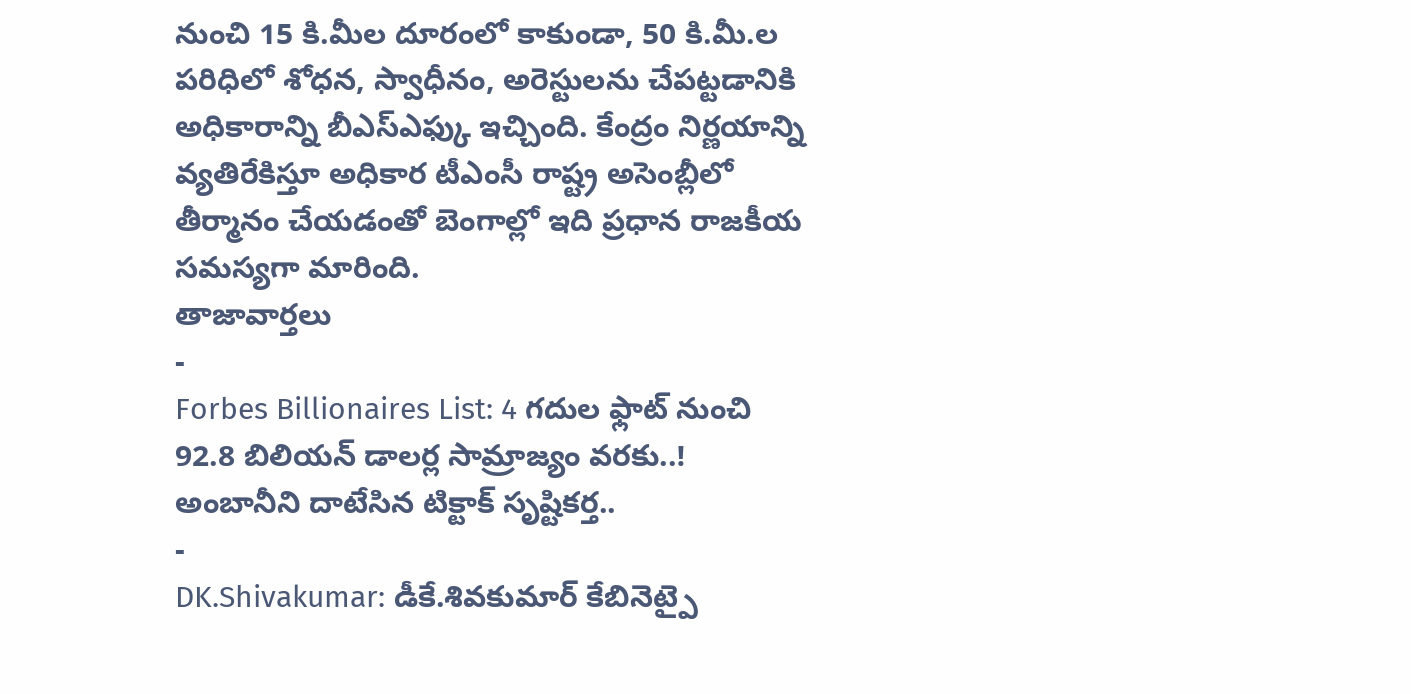నుంచి 15 కి.మీల దూరంలో కాకుండా, 50 కి.మీ.ల పరిధిలో శోధన, స్వాధీనం, అరెస్టులను చేపట్టడానికి అధికారాన్ని బీఎస్ఎఫ్కు ఇచ్చింది. కేంద్రం నిర్ణయాన్ని వ్యతిరేకిస్తూ అధికార టీఎంసీ రాష్ట్ర అసెంబ్లీలో తీర్మానం చేయడంతో బెంగాల్లో ఇది ప్రధాన రాజకీయ సమస్యగా మారింది.
తాజావార్తలు
-
Forbes Billionaires List: 4 గదుల ఫ్లాట్ నుంచి 92.8 బిలియన్ డాలర్ల సామ్రాజ్యం వరకు..! అంబానీని దాటేసిన టిక్టాక్ సృష్టికర్త..
-
DK.Shivakumar: డీకే.శివకుమార్ కేబినెట్పై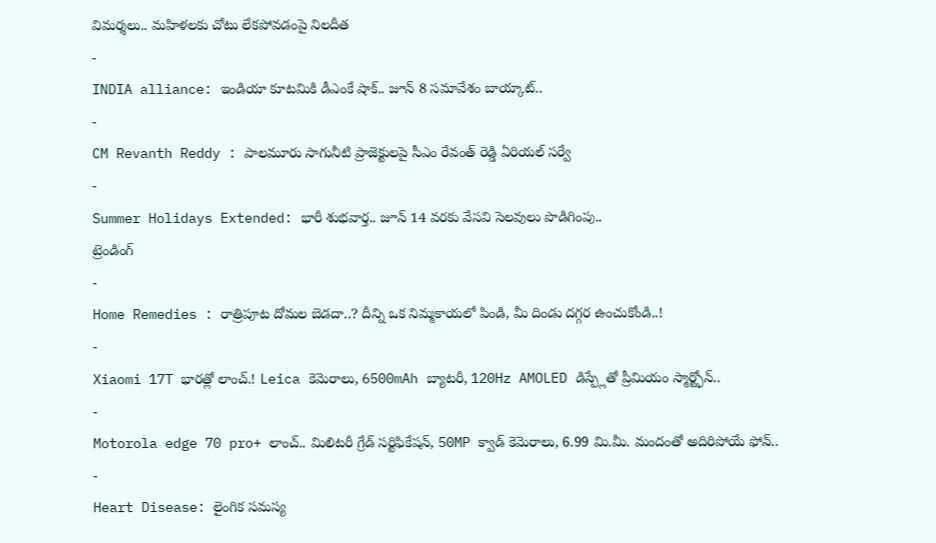విమర్శలు.. మహిళలకు చోటు లేకపోవడంపై నిలదీత
-
INDIA alliance: ఇండియా కూటమికి డీఎంకే షాక్.. జూన్ 8 సమావేశం బాయ్కాట్..
-
CM Revanth Reddy : పాలమూరు సాగునీటి ప్రాజెక్టులపై సీఎం రేవంత్ రెడ్డి ఏరియల్ సర్వే
-
Summer Holidays Extended: భారీ శుభవార్త.. జూన్ 14 వరకు వేసవి సెలవులు పొడిగింపు..
ట్రెండింగ్
-
Home Remedies : రాత్రిపూట దోమల బెడదా..? దీన్ని ఒక నిమ్మకాయలో పిండి, మీ దిండు దగ్గర ఉంచుకోండి..!
-
Xiaomi 17T భారత్లో లాంచ్.! Leica కెమెరాలు, 6500mAh బ్యాటరీ, 120Hz AMOLED డిస్ప్లేతో ప్రీమియం స్మార్ట్ఫోన్..
-
Motorola edge 70 pro+ లాంచ్.. మిలిటరీ గ్రేడ్ సర్టిఫికేషన్, 50MP క్వాడ్ కెమెరాలు, 6.99 మి.మీ. మందంతో అదిరిపోయే ఫోన్..
-
Heart Disease: లైంగిక సమస్య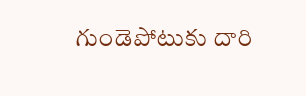గుండెపోటుకు దారి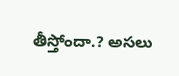తీస్తోందా.? అసలు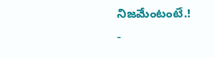నిజమేంటంటే.!
-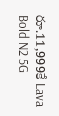రూ.11,999కే Lava Bold N2 5G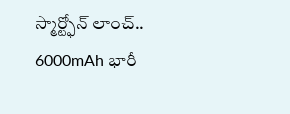స్మార్ట్ఫోన్ లాంచ్.. 6000mAh భారీ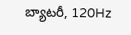బ్యాటరీ, 120Hz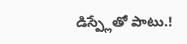డిస్ప్లేతో పాటు.!